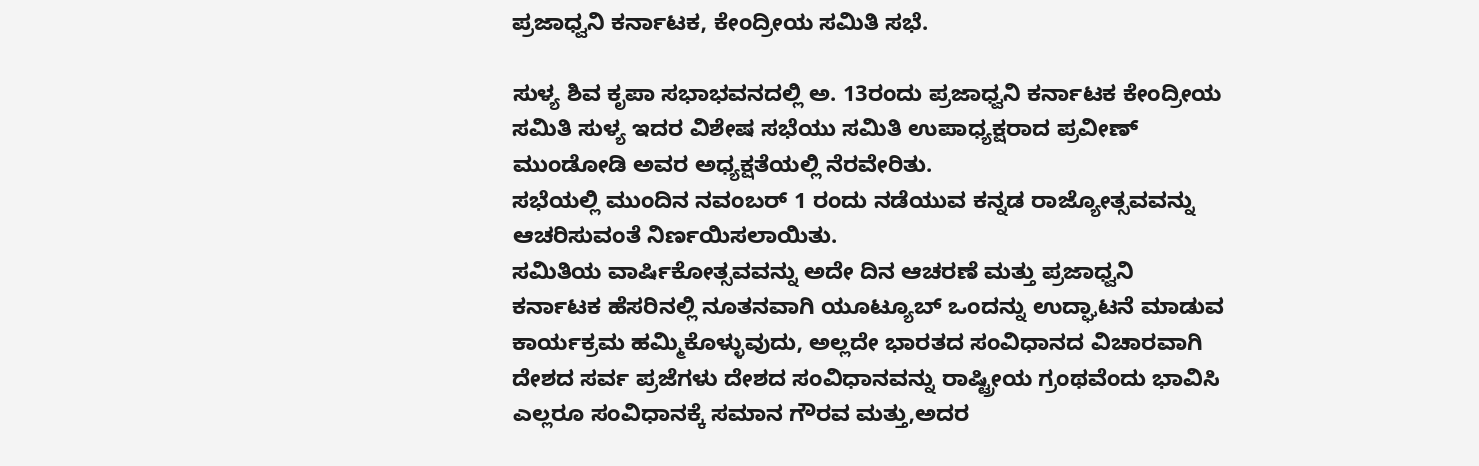ಪ್ರಜಾಧ್ವನಿ ಕರ್ನಾಟಕ, ಕೇಂದ್ರೀಯ ಸಮಿತಿ ಸಭೆ.

ಸುಳ್ಯ ಶಿವ ಕೃಪಾ ಸಭಾಭವನದಲ್ಲಿ ಅ. 13ರಂದು ಪ್ರಜಾಧ್ವನಿ ಕರ್ನಾಟಕ ಕೇಂದ್ರೀಯ ಸಮಿತಿ ಸುಳ್ಯ ಇದರ ವಿಶೇಷ ಸಭೆಯು ಸಮಿತಿ ಉಪಾಧ್ಯಕ್ಷರಾದ ಪ್ರವೀಣ್ ಮುಂಡೋಡಿ ಅವರ ಅಧ್ಯಕ್ಷತೆಯಲ್ಲಿ ನೆರವೇರಿತು.
ಸಭೆಯಲ್ಲಿ ಮುಂದಿನ ನವಂಬರ್ 1 ರಂದು ನಡೆಯುವ ಕನ್ನಡ ರಾಜ್ಯೋತ್ಸವವನ್ನು ಆಚರಿಸುವಂತೆ ನಿರ್ಣಯಿಸಲಾಯಿತು.
ಸಮಿತಿಯ ವಾರ್ಷಿಕೋತ್ಸವವನ್ನು ಅದೇ ದಿನ ಆಚರಣೆ ಮತ್ತು ಪ್ರಜಾಧ್ವನಿ ಕರ್ನಾಟಕ ಹೆಸರಿನಲ್ಲಿ ನೂತನವಾಗಿ ಯೂಟ್ಯೂಬ್ ಒಂದನ್ನು ಉದ್ಘಾಟನೆ ಮಾಡುವ ಕಾರ್ಯಕ್ರಮ ಹಮ್ಮಿಕೊಳ್ಳುವುದು, ಅಲ್ಲದೇ ಭಾರತದ ಸಂವಿಧಾನದ ವಿಚಾರವಾಗಿ ದೇಶದ ಸರ್ವ ಪ್ರಜೆಗಳು ದೇಶದ ಸಂವಿಧಾನವನ್ನು ರಾಷ್ಟ್ರೀಯ ಗ್ರಂಥವೆಂದು ಭಾವಿಸಿ ಎಲ್ಲರೂ ಸಂವಿಧಾನಕ್ಕೆ ಸಮಾನ ಗೌರವ ಮತ್ತು,ಅದರ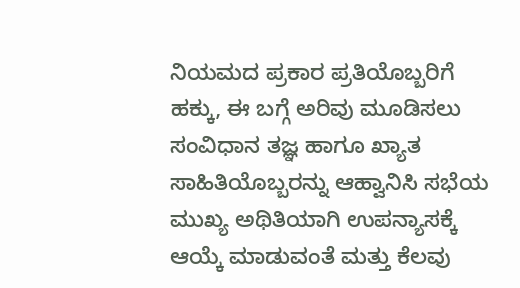ನಿಯಮದ ಪ್ರಕಾರ ಪ್ರತಿಯೊಬ್ಬರಿಗೆ ಹಕ್ಕು, ಈ ಬಗ್ಗೆ ಅರಿವು ಮೂಡಿಸಲು ಸಂವಿಧಾನ ತಜ್ಞ ಹಾಗೂ ಖ್ಯಾತ ಸಾಹಿತಿಯೊಬ್ಬರನ್ನು ಆಹ್ವಾನಿಸಿ ಸಭೆಯ ಮುಖ್ಯ ಅಥಿತಿಯಾಗಿ ಉಪನ್ಯಾಸಕ್ಕೆ ಆಯ್ಕೆ ಮಾಡುವಂತೆ ಮತ್ತು ಕೆಲವು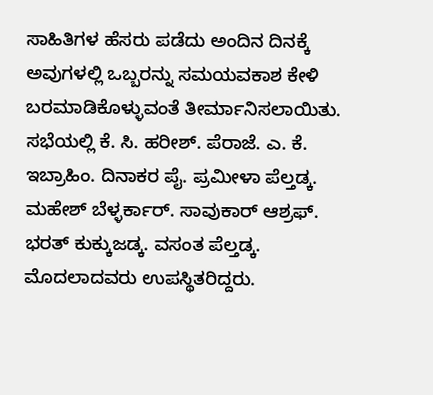ಸಾಹಿತಿಗಳ ಹೆಸರು ಪಡೆದು ಅಂದಿನ ದಿನಕ್ಕೆ ಅವುಗಳಲ್ಲಿ ಒಬ್ಬರನ್ನು ಸಮಯವಕಾಶ ಕೇಳಿ ಬರಮಾಡಿಕೊಳ್ಳುವಂತೆ ತೀರ್ಮಾನಿಸಲಾಯಿತು.
ಸಭೆಯಲ್ಲಿ ಕೆ. ಸಿ. ಹರೀಶ್. ಪೆರಾಜೆ. ಎ. ಕೆ. ಇಬ್ರಾಹಿಂ. ದಿನಾಕರ ಪೈ. ಪ್ರಮೀಳಾ ಪೆಲ್ತಡ್ಕ. ಮಹೇಶ್ ಬೆಳ್ಳರ್ಕಾರ್. ಸಾವುಕಾರ್ ಆಶ್ರಫ್. ಭರತ್ ಕುಕ್ಕುಜಡ್ಕ. ವಸಂತ ಪೆಲ್ತಡ್ಕ. ಮೊದಲಾದವರು ಉಪಸ್ಥಿತರಿದ್ದರು.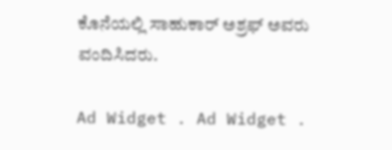ಕೊನೆಯಲ್ಲಿ ಸಾಹುಕಾರ್ ಅಶ್ರಫ್ ಅವರು ವಂದಿಸಿದರು.

Ad Widget . Ad Widget .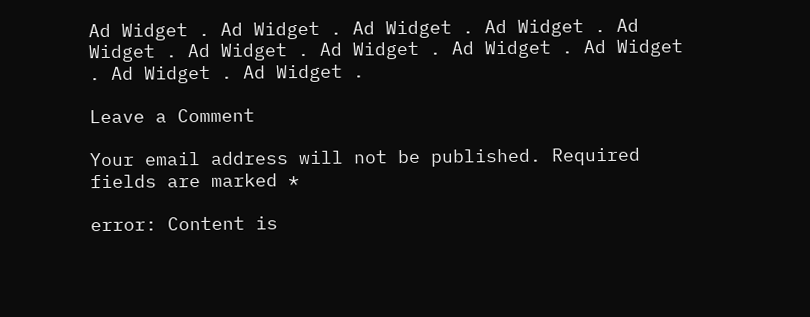Ad Widget . Ad Widget . Ad Widget . Ad Widget . Ad Widget . Ad Widget . Ad Widget . Ad Widget . Ad Widget . Ad Widget . Ad Widget .

Leave a Comment

Your email address will not be published. Required fields are marked *

error: Content is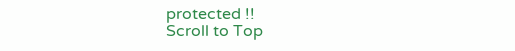protected !!
Scroll to Top